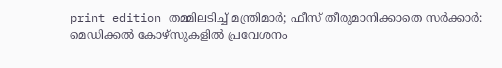print edition തമ്മിലടിച്ച് മന്ത്രിമാർ; ഫീസ് തീരുമാനിക്കാതെ സർക്കാർ: മെഡിക്കൽ കോഴ്സുകളിൽ പ്രവേശനം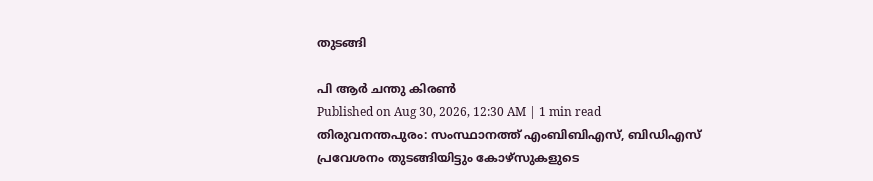തുടങ്ങി

പി ആർ ചന്തു കിരൺ
Published on Aug 30, 2026, 12:30 AM | 1 min read
തിരുവനന്തപുരം: സംസ്ഥാനത്ത് എംബിബിഎസ്, ബിഡിഎസ് പ്രവേശനം തുടങ്ങിയിട്ടും കോഴ്സുകളുടെ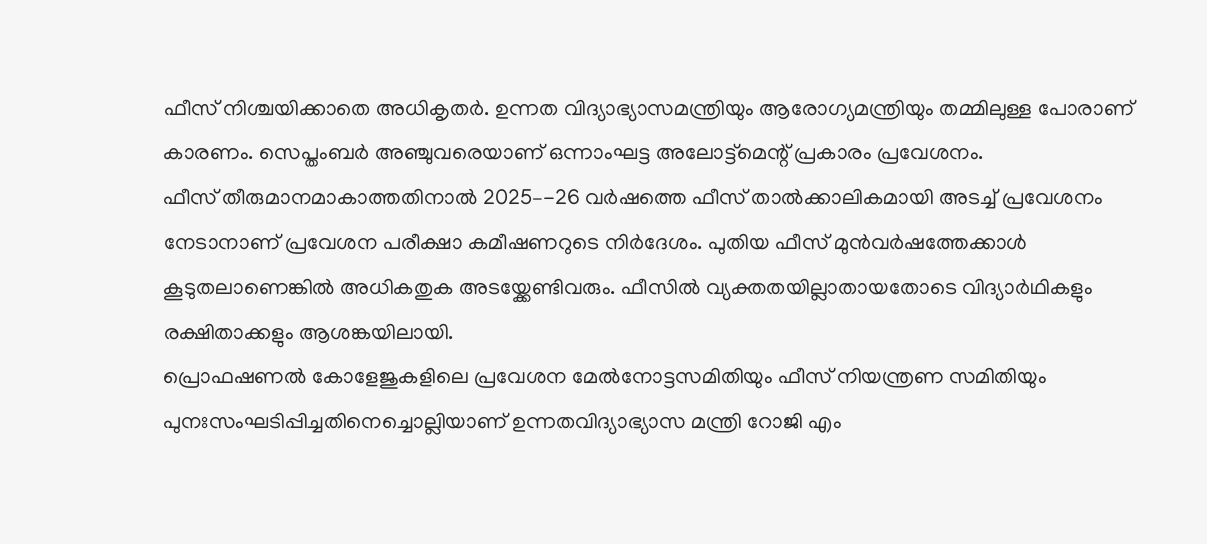ഫീസ് നിശ്ചയിക്കാതെ അധികൃതർ. ഉന്നത വിദ്യാഭ്യാസമന്ത്രിയും ആരോഗ്യമന്ത്രിയും തമ്മിലുള്ള പോരാണ് കാരണം. സെപ്തംബർ അഞ്ചുവരെയാണ് ഒന്നാംഘട്ട അലോട്ട്മെന്റ് പ്രകാരം പ്രവേശനം.
ഫീസ് തീരുമാനമാകാത്തതിനാൽ 2025–-26 വർഷത്തെ ഫീസ് താൽക്കാലികമായി അടച്ച് പ്രവേശനം നേടാനാണ് പ്രവേശന പരീക്ഷാ കമീഷണറുടെ നിർദേശം. പുതിയ ഫീസ് മുൻവർഷത്തേക്കാൾ കൂടുതലാണെങ്കിൽ അധികതുക അടയ്ക്കേണ്ടിവരും. ഫീസിൽ വ്യക്തതയില്ലാതായതോടെ വിദ്യാർഥികളും രക്ഷിതാക്കളും ആശങ്കയിലായി.
പ്രൊഫഷണൽ കോളേജുകളിലെ പ്രവേശന മേൽനോട്ടസമിതിയും ഫീസ് നിയന്ത്രണ സമിതിയും പുനഃസംഘടിപ്പിച്ചതിനെച്ചൊല്ലിയാണ് ഉന്നതവിദ്യാഭ്യാസ മന്ത്രി റോജി എം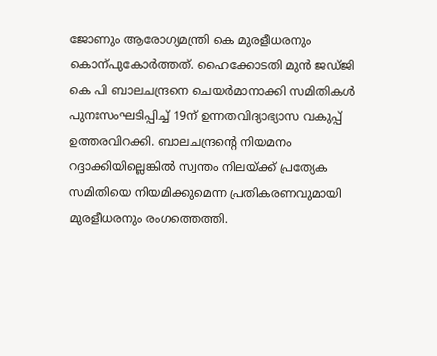ജോണും ആരോഗ്യമന്ത്രി കെ മുരളീധരനും കൊന്പുകോർത്തത്. ഹൈക്കോടതി മുൻ ജഡ്ജി കെ പി ബാലചന്ദ്രനെ ചെയർമാനാക്കി സമിതികൾ പുനഃസംഘടിപ്പിച്ച് 19ന് ഉന്നതവിദ്യാഭ്യാസ വകുപ്പ് ഉത്തരവിറക്കി. ബാലചന്ദ്രന്റെ നിയമനം റദ്ദാക്കിയില്ലെങ്കിൽ സ്വന്തം നിലയ്ക്ക് പ്രത്യേക സമിതിയെ നിയമിക്കുമെന്ന പ്രതികരണവുമായി മുരളീധരനും രംഗത്തെത്തി.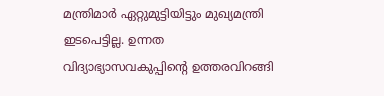മന്ത്രിമാർ ഏറ്റുമുട്ടിയിട്ടും മുഖ്യമന്ത്രി ഇടപെട്ടില്ല. ഉന്നത വിദ്യാഭ്യാസവകുപ്പിന്റെ ഉത്തരവിറങ്ങി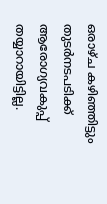ഒരാഴ്ച കഴിഞ്ഞിട്ടും തുടർനടപടിക്ക് ആരോഗ്യവകുപ്പ് തയ്യാറായിട്ടില്ല.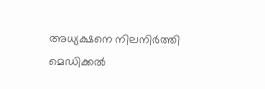അധ്യക്ഷനെ നിലനിർത്തി മെഡിക്കൽ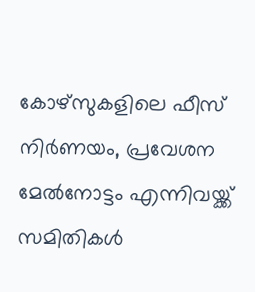കോഴ്സുകളിലെ ഫീസ് നിർണയം, പ്രവേശന മേൽനോട്ടം എന്നിവയ്ക്ക് സമിതികൾ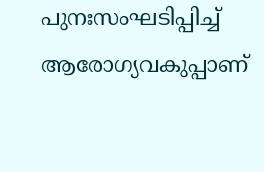പുനഃസംഘടിപ്പിച്ച് ആരോഗ്യവകുപ്പാണ്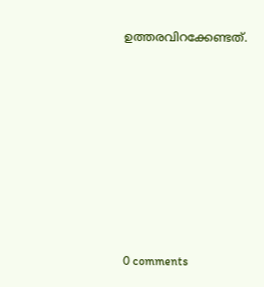ഉത്തരവിറക്കേണ്ടത്.









0 comments